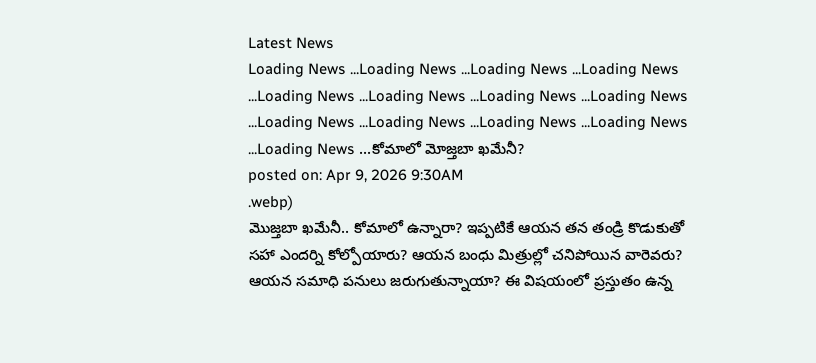Latest News
Loading News ...Loading News ...Loading News ...Loading News ...Loading News ...Loading News ...Loading News ...Loading News ...Loading News ...Loading News ...Loading News ...Loading News ...Loading News ...కోమాలో మోజ్తబా ఖమేనీ?
posted on: Apr 9, 2026 9:30AM
.webp)
మొజ్తబా ఖమేనీ.. కోమాలో ఉన్నారా? ఇప్పటికే ఆయన తన తండ్రి కొడుకుతో సహా ఎందర్ని కోల్పోయారు? ఆయన బంధు మిత్రుల్లో చనిపోయిన వారెవరు? ఆయన సమాధి పనులు జరుగుతున్నాయా? ఈ విషయంలో ప్రస్తుతం ఉన్న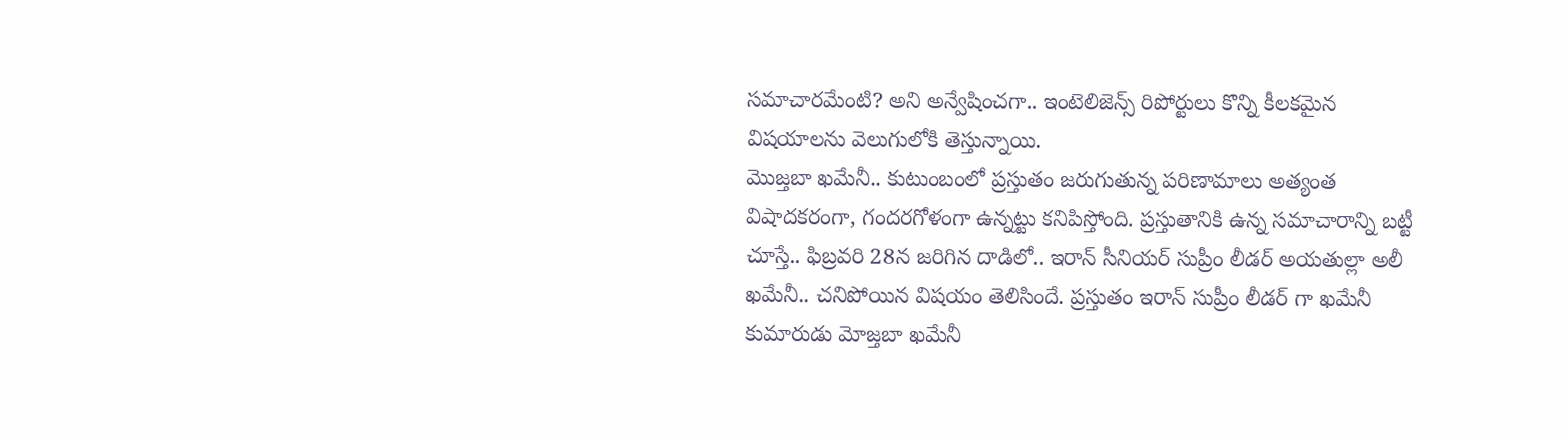సమాచారమేంటి? అని అన్వేషించగా.. ఇంటెలిజెన్స్ రిపోర్టులు కొన్ని కీలకమైన విషయాలను వెలుగులోకి తెస్తున్నాయి.
మొజ్తబా ఖమేనీ.. కుటుంబంలో ప్రస్తుతం జరుగుతున్న పరిణామాలు అత్యంత విషాదకరంగా, గందరగోళంగా ఉన్నట్టు కనిపిస్తోంది. ప్రస్తుతానికి ఉన్న సమాచారాన్ని బట్టీ చూస్తే.. ఫిబ్రవరి 28న జరిగిన దాడిలో.. ఇరాన్ సీనియర్ సుప్రీం లీడర్ అయతుల్లా అలీ ఖమేనీ.. చనిపోయిన విషయం తెలిసిందే. ప్రస్తుతం ఇరాన్ సుప్రీం లీడర్ గా ఖమేనీ కుమారుడు మోజ్తబా ఖమేనీ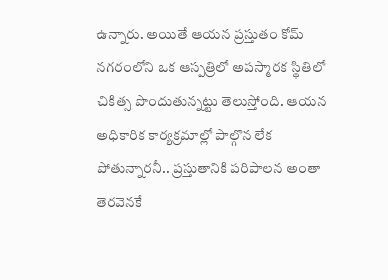ఉన్నారు. అయితే ఆయన ప్రస్తుతం కోమ్ నగరంలోని ఒక ఆస్పత్రిలో అపస్మారక స్థితిలో చికిత్స పొందుతున్నట్టు తెలుస్తోంది. ఆయన అధికారిక కార్యక్రమాల్లో పాల్గొన లేక పోతున్నారనీ.. ప్రస్తుతానికి పరిపాలన అంతా తెరవెనకే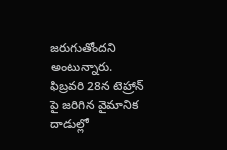జరుగుతోందని అంటున్నారు.
ఫిబ్రవరి 28న టెహ్రాన్ పై జరిగిన వైమానిక దాడుల్లో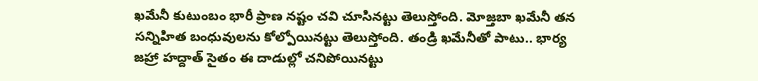ఖమేనీ కుటుంబం భారీ ప్రాణ నష్టం చవి చూసినట్టు తెలుస్తోంది. మోజ్తబా ఖమేనీ తన సన్నిహిత బంధువులను కోల్పోయినట్టు తెలుస్తోంది. తండ్రి ఖమేనీతో పాటు.. భార్య జహ్రా హద్దాత్ సైతం ఈ దాడుల్లో చనిపోయినట్టు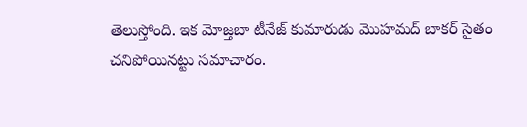తెలుస్తోంది. ఇక మోజ్తబా టీనేజ్ కుమారుడు మొహమద్ బాకర్ సైతం చనిపోయినట్టు సమాచారం.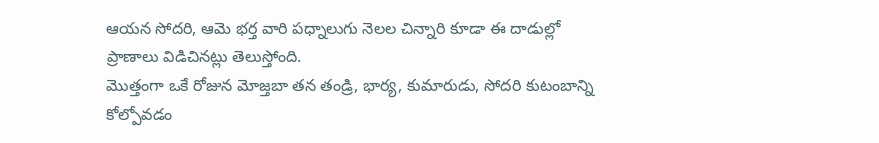ఆయన సోదరి, ఆమె భర్త వారి పధ్నాలుగు నెలల చిన్నారి కూడా ఈ దాడుల్లో ప్రాణాలు విడిచినట్లు తెలుస్తోంది.
మొత్తంగా ఒకే రోజున మోజ్తబా తన తండ్రి, భార్య, కుమారుడు, సోదరి కుటంబాన్ని కోల్పోవడం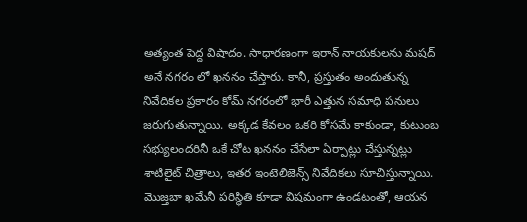అత్యంత పెద్ద విషాదం. సాధారణంగా ఇరాన్ నాయకులను మషద్ అనే నగరం లో ఖననం చేస్తారు. కానీ, ప్రస్తుతం అందుతున్న నివేదికల ప్రకారం కోమ్ నగరంలో భారీ ఎత్తున సమాధి పనులు జరుగుతున్నాయి. అక్కడ కేవలం ఒకరి కోసమే కాకుండా, కుటుంబ సభ్యులందరినీ ఒకే చోట ఖననం చేసేలా ఏర్పాట్లు చేస్తున్నట్లు శాటిలైట్ చిత్రాలు, ఇతర ఇంటెలిజెన్స్ నివేదికలు సూచిస్తున్నాయి. మొజ్తబా ఖమేనీ పరిస్థితి కూడా విషమంగా ఉండటంతో, ఆయన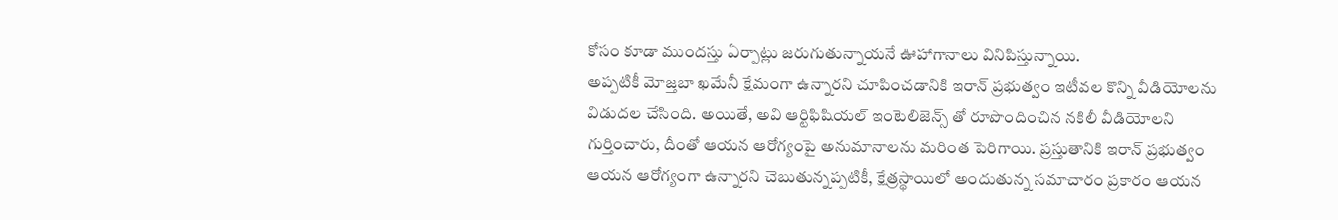కోసం కూడా ముందస్తు ఏర్పాట్లు జరుగుతున్నాయనే ఊహాగానాలు వినిపిస్తున్నాయి.
అప్పటికీ మోజ్తబా ఖమేనీ క్షేమంగా ఉన్నారని చూపించడానికి ఇరాన్ ప్రభుత్వం ఇటీవల కొన్ని వీడియోలను విడుదల చేసింది. అయితే, అవి ఆర్టిఫిషియల్ ఇంటెలిజెన్స్ తో రూపొందించిన నకిలీ వీడియోలని గుర్తించారు, దీంతో ఆయన ఆరోగ్యంపై అనుమానాలను మరింత పెరిగాయి. ప్రస్తుతానికి ఇరాన్ ప్రభుత్వం ఆయన ఆరోగ్యంగా ఉన్నారని చెబుతున్నప్పటికీ, క్షేత్రస్థాయిలో అందుతున్న సమాచారం ప్రకారం ఆయన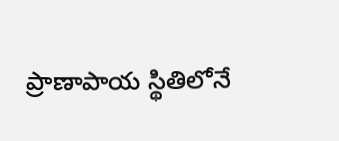ప్రాణాపాయ స్థితిలోనే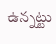ఉన్నట్టు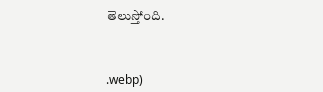తెలుస్తోంది.



.webp)